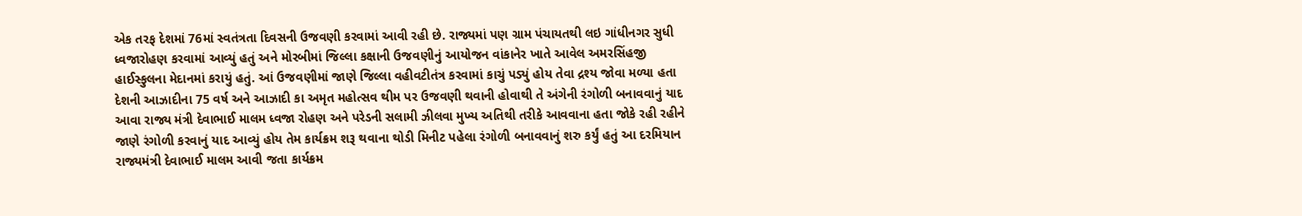એક તરફ દેશમાં 76માં સ્વતંત્રતા દિવસની ઉજવણી કરવામાં આવી રહી છે. રાજ્યમાં પણ ગ્રામ પંચાયતથી લઇ ગાંધીનગર સુધી ધ્વજારોહણ કરવામાં આવ્યું હતું અને મોરબીમાં જિલ્લા કક્ષાની ઉજવણીનું આયોજન વાંકાનેર ખાતે આવેલ અમરસિંહજી હાઈસ્કુલના મેદાનમાં કરાયું હતું. આં ઉજવણીમાં જાણે જિલ્લા વહીવટીતંત્ર કરવામાં કાચું પડ્યું હોય તેવા દ્રશ્ય જોવા મળ્યા હતા દેશની આઝાદીના 75 વર્ષ અને આઝાદી કા અમૃત મહોત્સવ થીમ પર ઉજવણી થવાની હોવાથી તે અંગેની રંગોળી બનાવવાનું યાદ આવા રાજ્ય મંત્રી દેવાભાઈ માલમ ધ્વજા રોહણ અને પરેડની સલામી ઝીલવા મુખ્ય અતિથી તરીકે આવવાના હતા જોકે રહી રહીને જાણે રંગોળી કરવાનું યાદ આવ્યું હોય તેમ કાર્યક્રમ શરૂ થવાના થોડી મિનીટ પહેલા રંગોળી બનાવવાનું શરુ કર્યું હતું આ દરમિયાન રાજ્યમંત્રી દેવાભાઈ માલમ આવી જતા કાર્યક્રમ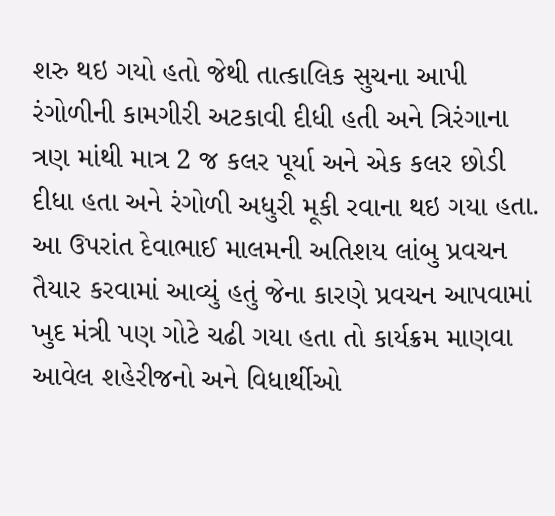શરુ થઇ ગયો હતો જેથી તાત્કાલિક સુચના આપી રંગોળીની કામગીરી અટકાવી દીધી હતી અને ત્રિરંગાના ત્રણ માંથી માત્ર 2 જ કલર પૂર્યા અને એક કલર છોડી દીધા હતા અને રંગોળી અધુરી મૂકી રવાના થઇ ગયા હતા.
આ ઉપરાંત દેવાભાઈ માલમની અતિશય લાંબુ પ્રવચન તૈયાર કરવામાં આવ્યું હતું જેના કારણે પ્રવચન આપવામાં ખુદ મંત્રી પણ ગોટે ચઢી ગયા હતા તો કાર્યક્રમ માણવા આવેલ શહેરીજનો અને વિધાર્થીઓ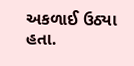અકળાઈ ઉઠ્યા હતા.